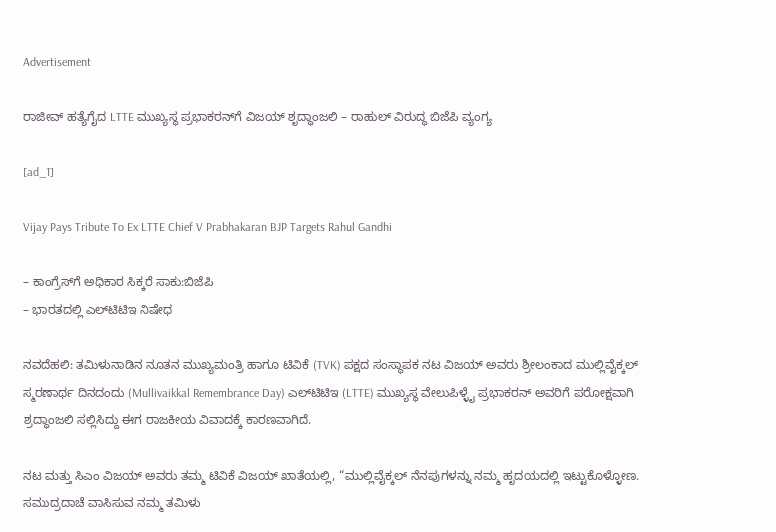Advertisement

ರಾಜೀವ್ ಹತ್ಯೆಗೈದ LTTE ಮುಖ್ಯಸ್ಥ ಪ್ರಭಾಕರನ್‌ಗೆ ವಿಜಯ್ ಶೃದ್ಧಾಂಜಲಿ – ರಾಹುಲ್‌ ವಿರುದ್ಧ ಬಿಜೆಪಿ ವ್ಯಂಗ್ಯ

[ad_1]

Vijay Pays Tribute To Ex LTTE Chief V Prabhakaran BJP Targets Rahul Gandhi

– ಕಾಂಗ್ರೆಸ್‌ಗೆ ಅಧಿಕಾರ ಸಿಕ್ಕರೆ ಸಾಕು:ಬಿಜೆಪಿ
– ಭಾರತದಲ್ಲಿ ಎಲ್‌ಟಿಟಿಇ ನಿಷೇಧ

ನವದೆಹಲಿ: ತಮಿಳುನಾಡಿನ ನೂತನ ಮುಖ್ಯಮಂತ್ರಿ ಹಾಗೂ ಟಿವಿಕೆ (TVK) ಪಕ್ಷದ ಸಂಸ್ಥಾಪಕ ನಟ ವಿಜಯ್ ಅವರು ಶ್ರೀಲಂಕಾದ ಮುಲ್ಲಿವೈಕ್ಕಲ್ ಸ್ಮರಣಾರ್ಥ ದಿನದಂದು (Mullivaikkal Remembrance Day) ಎಲ್‌ಟಿಟಿಇ (LTTE) ಮುಖ್ಯಸ್ಥ ವೇಲುಪಿಳ್ಳೈ ಪ್ರಭಾಕರನ್ ಅವರಿಗೆ ಪರೋಕ್ಷವಾಗಿ ಶ್ರದ್ಧಾಂಜಲಿ ಸಲ್ಲಿಸಿದ್ದು ಈಗ ರಾಜಕೀಯ ವಿವಾದಕ್ಕೆ ಕಾರಣವಾಗಿದೆ.

ನಟ ಮತ್ತು ಸಿಎಂ ವಿಜಯ್ ಅವರು ತಮ್ಮ ಟಿವಿಕೆ ವಿಜಯ್‌ ಖಾತೆಯಲ್ಲಿ, “ಮುಲ್ಲಿವೈಕ್ಕಲ್ ನೆನಪುಗಳನ್ನು ನಮ್ಮ ಹೃದಯದಲ್ಲಿ ಇಟ್ಟುಕೊಳ್ಳೋಣ. ಸಮುದ್ರದಾಚೆ ವಾಸಿಸುವ ನಮ್ಮ ತಮಿಳು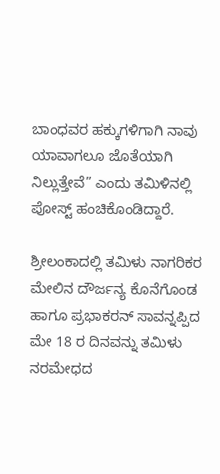ಬಾಂಧವರ ಹಕ್ಕುಗಳಿಗಾಗಿ ನಾವು ಯಾವಾಗಲೂ ಜೊತೆಯಾಗಿ ನಿಲ್ಲುತ್ತೇವೆ” ಎಂದು ತಮಿಳಿನಲ್ಲಿ ಪೋಸ್ಟ್ ಹಂಚಿಕೊಂಡಿದ್ದಾರೆ.

ಶ್ರೀಲಂಕಾದಲ್ಲಿ ತಮಿಳು ನಾಗರಿಕರ ಮೇಲಿನ ದೌರ್ಜನ್ಯ ಕೊನೆಗೊಂಡ ಹಾಗೂ ಪ್ರಭಾಕರನ್ ಸಾವನ್ನಪ್ಪಿದ ಮೇ 18 ರ ದಿನವನ್ನು ತಮಿಳು ನರಮೇಧದ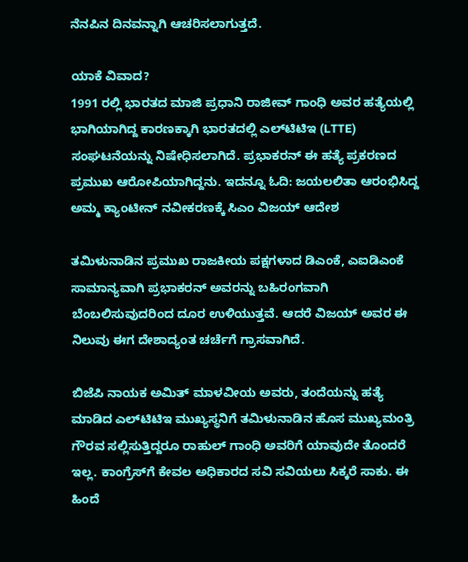ನೆನಪಿನ ದಿನವನ್ನಾಗಿ ಆಚರಿಸಲಾಗುತ್ತದೆ.

ಯಾಕೆ ವಿವಾದ?
1991 ರಲ್ಲಿ ಭಾರತದ ಮಾಜಿ ಪ್ರಧಾನಿ ರಾಜೀವ್ ಗಾಂಧಿ ಅವರ ಹತ್ಯೆಯಲ್ಲಿ ಭಾಗಿಯಾಗಿದ್ದ ಕಾರಣಕ್ಕಾಗಿ ಭಾರತದಲ್ಲಿ ಎಲ್‌ಟಿಟಿಇ (LTTE) ಸಂಘಟನೆಯನ್ನು ನಿಷೇಧಿಸಲಾಗಿದೆ. ಪ್ರಭಾಕರನ್ ಈ ಹತ್ಯೆ ಪ್ರಕರಣದ ಪ್ರಮುಖ ಆರೋಪಿಯಾಗಿದ್ದನು. ಇದನ್ನೂ ಓದಿ: ಜಯಲಲಿತಾ ಆರಂಭಿಸಿದ್ದ ಅಮ್ಮ ಕ್ಯಾಂಟೀನ್ ನವೀಕರಣಕ್ಕೆ ಸಿಎಂ ವಿಜಯ್ ಆದೇಶ

ತಮಿಳುನಾಡಿನ ಪ್ರಮುಖ ರಾಜಕೀಯ ಪಕ್ಷಗಳಾದ ಡಿಎಂಕೆ, ಎಐಡಿಎಂಕೆ ಸಾಮಾನ್ಯವಾಗಿ ಪ್ರಭಾಕರನ್ ಅವರನ್ನು ಬಹಿರಂಗವಾಗಿ ಬೆಂಬಲಿಸುವುದರಿಂದ ದೂರ ಉಳಿಯುತ್ತವೆ. ಆದರೆ ವಿಜಯ್ ಅವರ ಈ ನಿಲುವು ಈಗ ದೇಶಾದ್ಯಂತ ಚರ್ಚೆಗೆ ಗ್ರಾಸವಾಗಿದೆ.

ಬಿಜೆಪಿ ನಾಯಕ ಅಮಿತ್ ಮಾಳವೀಯ ಅವರು, ತಂದೆಯನ್ನು ಹತ್ಯೆ ಮಾಡಿದ ಎಲ್‌ಟಿಟಿಇ ಮುಖ್ಯಸ್ಥನಿಗೆ ತಮಿಳುನಾಡಿನ ಹೊಸ ಮುಖ್ಯಮಂತ್ರಿ ಗೌರವ ಸಲ್ಲಿಸುತ್ತಿದ್ದರೂ ರಾಹುಲ್ ಗಾಂಧಿ ಅವರಿಗೆ ಯಾವುದೇ ತೊಂದರೆ ಇಲ್ಲ. ಕಾಂಗ್ರೆಸ್‌ಗೆ ಕೇವಲ ಅಧಿಕಾರದ ಸವಿ ಸವಿಯಲು ಸಿಕ್ಕರೆ ಸಾಕು. ಈ ಹಿಂದೆ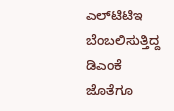ಎಲ್‌ಟಿಟಿಇ ಬೆಂಬಲಿಸುತ್ತಿದ್ದ ಡಿಎಂಕೆ ಜೊತೆಗೂ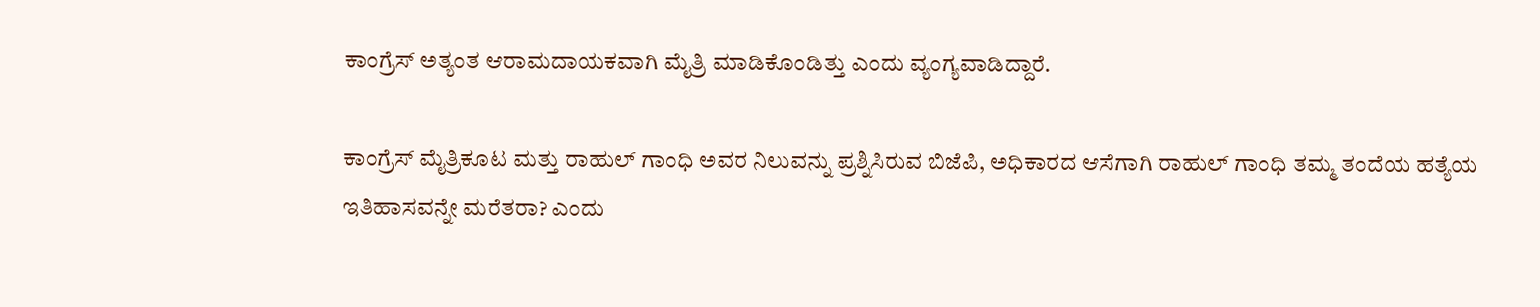ಕಾಂಗ್ರೆಸ್ ಅತ್ಯಂತ ಆರಾಮದಾಯಕವಾಗಿ ಮೈತ್ರಿ ಮಾಡಿಕೊಂಡಿತ್ತು ಎಂದು ವ್ಯಂಗ್ಯವಾಡಿದ್ದಾರೆ.

ಕಾಂಗ್ರೆಸ್ ಮೈತ್ರಿಕೂಟ ಮತ್ತು ರಾಹುಲ್ ಗಾಂಧಿ ಅವರ ನಿಲುವನ್ನು ಪ್ರಶ್ನಿಸಿರುವ ಬಿಜೆಪಿ, ಅಧಿಕಾರದ ಆಸೆಗಾಗಿ ರಾಹುಲ್ ಗಾಂಧಿ ತಮ್ಮ ತಂದೆಯ ಹತ್ಯೆಯ ಇತಿಹಾಸವನ್ನೇ ಮರೆತರಾ? ಎಂದು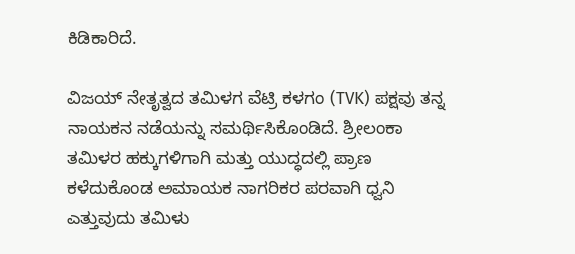ಕಿಡಿಕಾರಿದೆ.

ವಿಜಯ್ ನೇತೃತ್ವದ ತಮಿಳಗ ವೆಟ್ರಿ ಕಳಗಂ (TVK) ಪಕ್ಷವು ತನ್ನ ನಾಯಕನ ನಡೆಯನ್ನು ಸಮರ್ಥಿಸಿಕೊಂಡಿದೆ. ಶ್ರೀಲಂಕಾ ತಮಿಳರ ಹಕ್ಕುಗಳಿಗಾಗಿ ಮತ್ತು ಯುದ್ಧದಲ್ಲಿ ಪ್ರಾಣ ಕಳೆದುಕೊಂಡ ಅಮಾಯಕ ನಾಗರಿಕರ ಪರವಾಗಿ ಧ್ವನಿ ಎತ್ತುವುದು ತಮಿಳು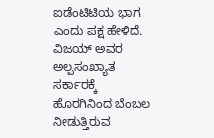ಐಡೆಂಟಿಟಿಯ ಭಾಗ ಎಂದು ಪಕ್ಷ ಹೇಳಿದೆ. ವಿಜಯ್ ಅವರ ಅಲ್ಪಸಂಖ್ಯಾತ ಸರ್ಕಾರಕ್ಕೆ ಹೊರಗಿನಿಂದ ಬೆಂಬಲ ನೀಡುತ್ತಿರುವ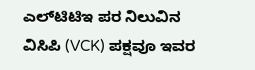ಎಲ್‌ಟಿಟಿಇ ಪರ ನಿಲುವಿನ ವಿಸಿಪಿ (VCK) ಪಕ್ಷವೂ ಇವರ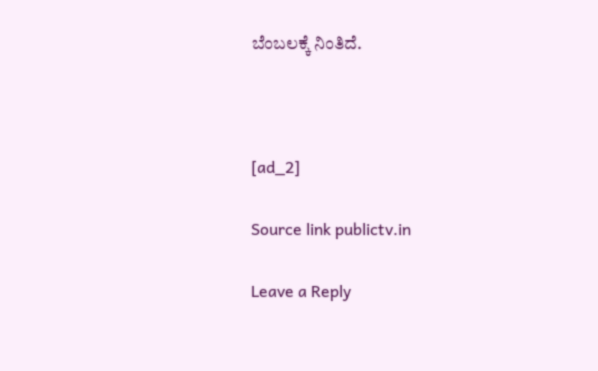ಬೆಂಬಲಕ್ಕೆ ನಿಂತಿದೆ.



[ad_2]

Source link publictv.in

Leave a Reply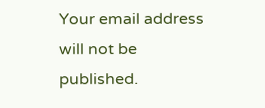Your email address will not be published.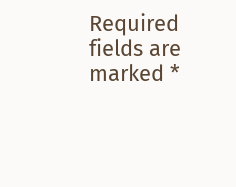Required fields are marked *